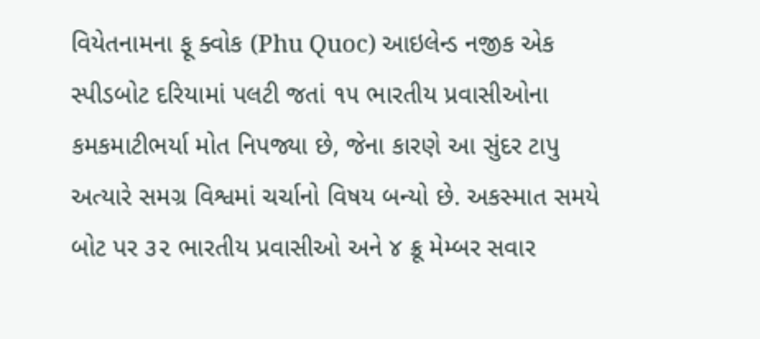વિયેતનામના ફૂ ક્વોક (Phu Quoc) આઇલેન્ડ નજીક એક સ્પીડબોટ દરિયામાં પલટી જતાં ૧૫ ભારતીય પ્રવાસીઓના કમકમાટીભર્યા મોત નિપજ્યા છે, જેના કારણે આ સુંદર ટાપુ અત્યારે સમગ્ર વિશ્વમાં ચર્ચાનો વિષય બન્યો છે. અકસ્માત સમયે બોટ પર ૩૨ ભારતીય પ્રવાસીઓ અને ૪ ક્રૂ મેમ્બર સવાર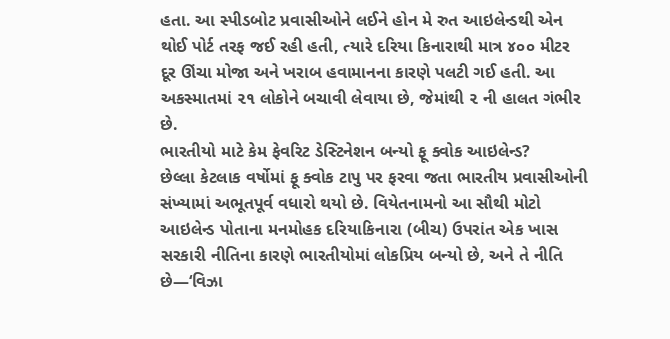હતા. આ સ્પીડબોટ પ્રવાસીઓને લઈને હોન મે રુત આઇલેન્ડથી એન થોઈ પોર્ટ તરફ જઈ રહી હતી, ત્યારે દરિયા કિનારાથી માત્ર ૪૦૦ મીટર દૂર ઊંચા મોજા અને ખરાબ હવામાનના કારણે પલટી ગઈ હતી. આ અકસ્માતમાં ૨૧ લોકોને બચાવી લેવાયા છે, જેમાંથી ૨ ની હાલત ગંભીર છે.
ભારતીયો માટે કેમ ફેવરિટ ડેસ્ટિનેશન બન્યો ફૂ ક્વોક આઇલેન્ડ?
છેલ્લા કેટલાક વર્ષોમાં ફૂ ક્વોક ટાપુ પર ફરવા જતા ભારતીય પ્રવાસીઓની સંખ્યામાં અભૂતપૂર્વ વધારો થયો છે. વિયેતનામનો આ સૌથી મોટો આઇલેન્ડ પોતાના મનમોહક દરિયાકિનારા (બીચ) ઉપરાંત એક ખાસ સરકારી નીતિના કારણે ભારતીયોમાં લોકપ્રિય બન્યો છે, અને તે નીતિ છે—‘વિઝા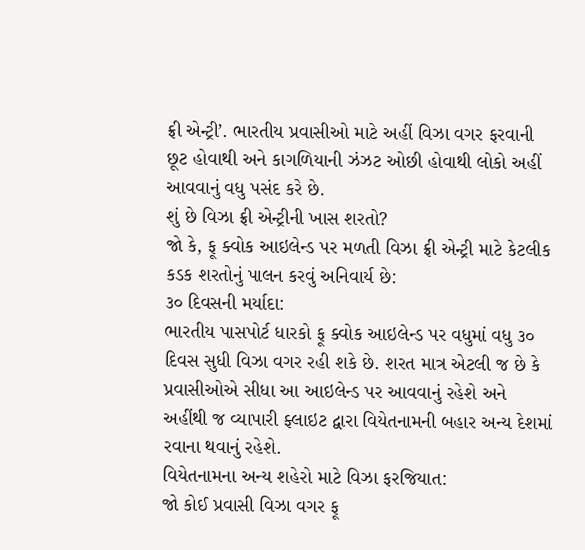ફ્રી એન્ટ્રી’. ભારતીય પ્રવાસીઓ માટે અહીં વિઝા વગર ફરવાની છૂટ હોવાથી અને કાગળિયાની ઝંઝટ ઓછી હોવાથી લોકો અહીં આવવાનું વધુ પસંદ કરે છે.
શું છે વિઝા ફ્રી એન્ટ્રીની ખાસ શરતો?
જો કે, ફૂ ક્વોક આઇલેન્ડ પર મળતી વિઝા ફ્રી એન્ટ્રી માટે કેટલીક કડક શરતોનું પાલન કરવું અનિવાર્ય છે:
૩૦ દિવસની મર્યાદા:
ભારતીય પાસપોર્ટ ધારકો ફૂ ક્વોક આઇલેન્ડ પર વધુમાં વધુ ૩૦ દિવસ સુધી વિઝા વગર રહી શકે છે. શરત માત્ર એટલી જ છે કે પ્રવાસીઓએ સીધા આ આઇલેન્ડ પર આવવાનું રહેશે અને અહીંથી જ વ્યાપારી ફ્લાઇટ દ્વારા વિયેતનામની બહાર અન્ય દેશમાં રવાના થવાનું રહેશે.
વિયેતનામના અન્ય શહેરો માટે વિઝા ફરજિયાત:
જો કોઈ પ્રવાસી વિઝા વગર ફૂ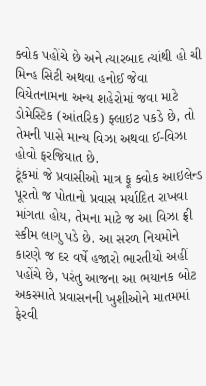ક્વોક પહોંચે છે અને ત્યારબાદ ત્યાંથી હો ચી મિન્હ સિટી અથવા હનોઈ જેવા વિયેતનામના અન્ય શહેરોમાં જવા માટે ડોમેસ્ટિક (આંતરિક) ફ્લાઇટ પકડે છે, તો તેમની પાસે માન્ય વિઝા અથવા ઈ-વિઝા હોવો ફરજિયાત છે.
ટૂંકમાં જે પ્રવાસીઓ માત્ર ફૂ ક્વોક આઇલેન્ડ પૂરતો જ પોતાનો પ્રવાસ મર્યાદિત રાખવા માંગતા હોય, તેમના માટે જ આ વિઝા ફ્રી સ્કીમ લાગુ પડે છે. આ સરળ નિયમોને કારણે જ દર વર્ષે હજારો ભારતીયો અહીં પહોંચે છે, પરંતુ આજના આ ભયાનક બોટ અકસ્માતે પ્રવાસનની ખુશીઓને માતમમાં ફેરવી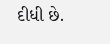દીધી છે.